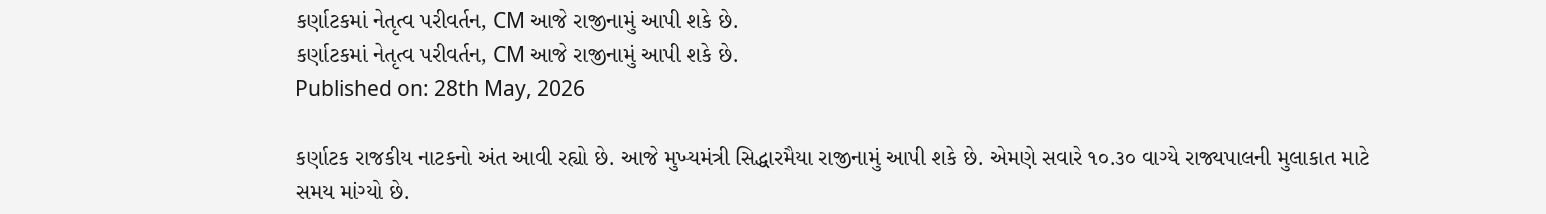કર્ણાટકમાં નેતૃત્વ પરીવર્તન, CM આજે રાજીનામું આપી શકે છે.
કર્ણાટકમાં નેતૃત્વ પરીવર્તન, CM આજે રાજીનામું આપી શકે છે.
Published on: 28th May, 2026

કર્ણાટક રાજકીય નાટકનો અંત આવી રહ્યો છે. આજે મુખ્યમંત્રી સિદ્ધારમૈયા રાજીનામું આપી શકે છે. એમણે સવારે ૧૦.૩૦ વાગ્યે રાજ્યપાલની મુલાકાત માટે સમય માંગ્યો છે.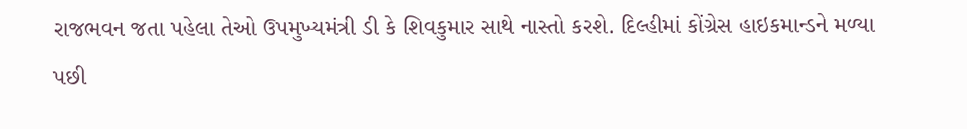રાજભવન જતા પહેલા તેઓ ઉપમુખ્યમંત્રી ડી કે શિવકુમાર સાથે નાસ્તો કરશે. દિલ્હીમાં કોંગ્રેસ હાઇકમાન્ડને મળ્યા પછી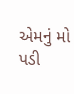એમનું મો પડી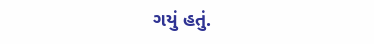ગયું હતું.